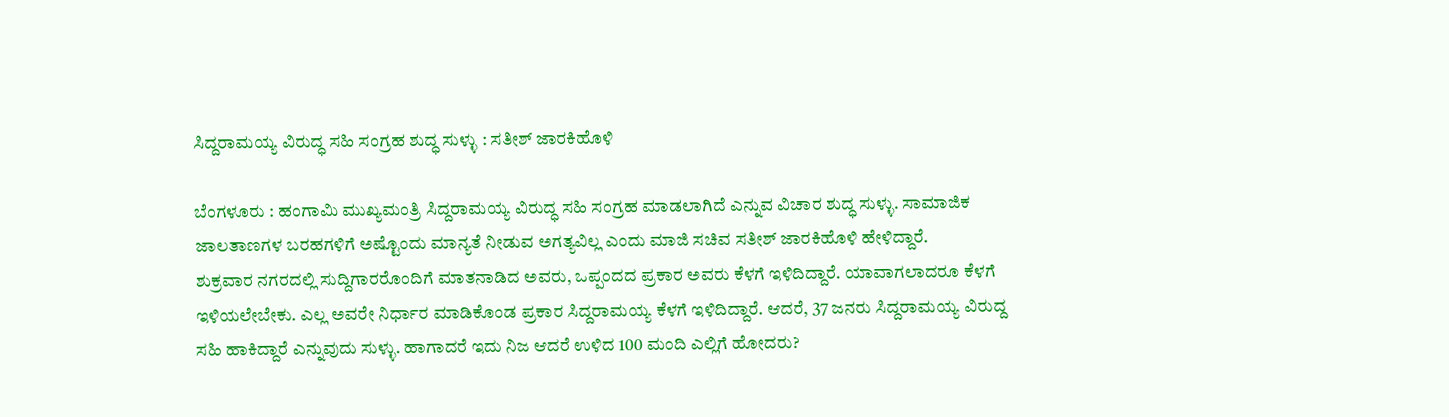ಸಿದ್ದರಾಮಯ್ಯ ವಿರುದ್ಧ ಸಹಿ ಸಂಗ್ರಹ ಶುದ್ಧ ಸುಳ್ಳು : ಸತೀಶ್ ಜಾರಕಿಹೊಳಿ

ಬೆಂಗಳೂರು : ಹಂಗಾಮಿ ಮುಖ್ಯಮಂತ್ರಿ ಸಿದ್ದರಾಮಯ್ಯ ವಿರುದ್ಧ ಸಹಿ ಸಂಗ್ರಹ ಮಾಡಲಾಗಿದೆ ಎನ್ನುವ ವಿಚಾರ ಶುದ್ಧ ಸುಳ್ಳು. ಸಾಮಾಜಿಕ ಜಾಲತಾಣಗಳ ಬರಹಗಳಿಗೆ ಅಷ್ಟೊಂದು ಮಾನ್ಯತೆ ನೀಡುವ ಅಗತ್ಯವಿಲ್ಲ ಎಂದು ಮಾಜಿ ಸಚಿವ ಸತೀಶ್ ಜಾರಕಿಹೊಳಿ ಹೇಳಿದ್ದಾರೆ.
ಶುಕ್ರವಾರ ನಗರದಲ್ಲಿ ಸುದ್ದಿಗಾರರೊಂದಿಗೆ ಮಾತನಾಡಿದ ಅವರು, ಒಪ್ಪಂದದ ಪ್ರಕಾರ ಅವರು ಕೆಳಗೆ ಇಳಿದಿದ್ದಾರೆ. ಯಾವಾಗಲಾದರೂ ಕೆಳಗೆ ಇಳಿಯಲೇಬೇಕು. ಎಲ್ಲ ಅವರೇ ನಿರ್ಧಾರ ಮಾಡಿಕೊಂಡ ಪ್ರಕಾರ ಸಿದ್ದರಾಮಯ್ಯ ಕೆಳಗೆ ಇಳಿದಿದ್ದಾರೆ. ಆದರೆ, 37 ಜನರು ಸಿದ್ದರಾಮಯ್ಯ ವಿರುದ್ದ ಸಹಿ ಹಾಕಿದ್ದಾರೆ ಎನ್ನುವುದು ಸುಳ್ಳು. ಹಾಗಾದರೆ ಇದು ನಿಜ ಆದರೆ ಉಳಿದ 100 ಮಂದಿ ಎಲ್ಲಿಗೆ ಹೋದರು?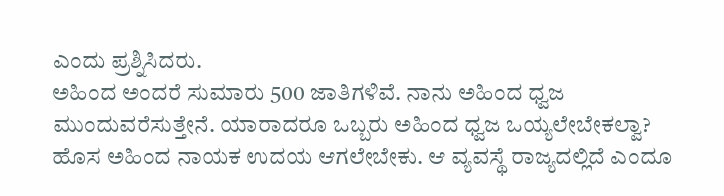ಎಂದು ಪ್ರಶ್ನಿಸಿದರು.
ಅಹಿಂದ ಅಂದರೆ ಸುಮಾರು 500 ಜಾತಿಗಳಿವೆ. ನಾನು ಅಹಿಂದ ಧ್ವಜ ಮುಂದುವರೆಸುತ್ತೇನೆ. ಯಾರಾದರೂ ಒಬ್ಬರು ಅಹಿಂದ ಧ್ವಜ ಒಯ್ಯಲೇಬೇಕಲ್ವಾ? ಹೊಸ ಅಹಿಂದ ನಾಯಕ ಉದಯ ಆಗಲೇಬೇಕು. ಆ ವ್ಯವಸ್ಥೆ ರಾಜ್ಯದಲ್ಲಿದೆ ಎಂದೂ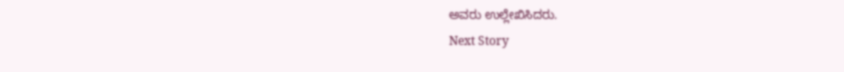ಅವರು ಉಲ್ಲೇಖಿಸಿದರು.
Next Story